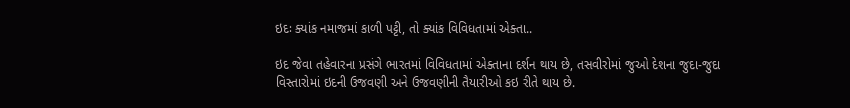ઇદઃ ક્યાંક નમાજમાં કાળી પટ્ટી, તો ક્યાંક વિવિધતામાં એક્તા..

ઇદ જેવા તહેવારના પ્રસંગે ભારતમાં વિવિધતામાં એક્તાના દર્શન થાય છે, તસવીરોમાં જુઓ દેશના જુદા-જુદા વિસ્તારોમાં ઇદની ઉજવણી અને ઉજવણીની તૈયારીઓ કઇ રીતે થાય છે.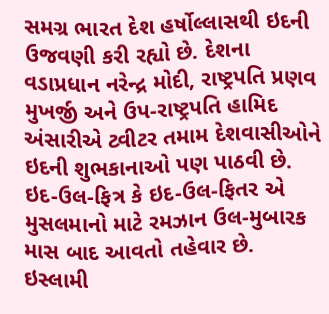સમગ્ર ભારત દેશ હર્ષોલ્લાસથી ઇદની ઉજવણી કરી રહ્યો છે. દેશના વડાપ્રધાન નરેન્દ્ર મોદી, રાષ્ટ્રપતિ પ્રણવ મુખર્જી અને ઉપ-રાષ્ટ્રપતિ હામિદ અંસારીએ ટ્વીટર તમામ દેશવાસીઓને ઇદની શુભકાનાઓ પણ પાઠવી છે. ઇદ-ઉલ-ફિત્ર કે ઇદ-ઉલ-ફિતર એ મુસલમાનો માટે રમઝાન ઉલ-મુબારક માસ બાદ આવતો તહેવાર છે. ઇસ્લામી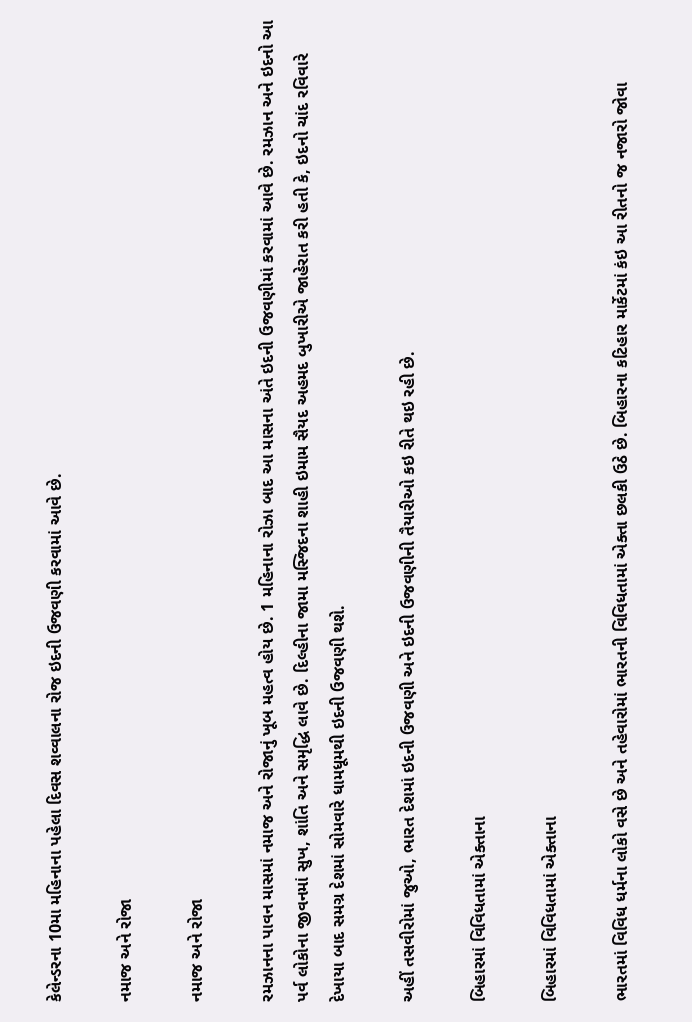કેલેન્ડરના 10મા મહિનાના પહેલા દિવસ શવ્વાલના રોજ ઇદની ઉજવણી કરવામાં આવે છે.

નમાજ અને રોજા

નમાજ અને રોજા

રમઝાનના પાવન માસમાં નમાજ અને રોજાનું ખૂબ મહત્વ હોય છે. 1 મહિનાના રોઝા બાદ આ માસના અંતે ઇદની ઉજવણીમાં કરવામાં આવે છે. રમઝાન અને ઇદનો આ પર્વ લોકોના જીવનમાં સુખ, શાંતિ અને સમૃદ્ધિ લાવે છે. દિલ્હીના જામા મસ્જિદના શાહી ઇમામ સૈયદ અહમદ બુખારીએ જાહેરાત કરી હતી કે, ઇદનો ચાંદ રવિવારે દેખાયા બાદ સમગ્ર દેશમાં સોમવારે ધામધૂમથી ઇદની ઉજવણી થશે.

અહીં તસવીરોમાં જુઓ, ભારત દેશમાં ઇદની ઉજવણી અને ઇદની ઉજવણીની તૈયારીઓ કઇ રીતે થઇ રહી છે.

બિહારમાં વિવિધતામાં એક્તાના

બિહારમાં વિવિધતામાં એક્તાના

ભારતમાં વિવિધ ધર્મના લોકો વસે છે અને તહેવારોમાં ભારતની વિવિધતામાં એક્તા છલકી ઉઠે છે. બિહારના કટિહાર માર્કેટમાં કંઇ આ રીતનો જ નજારો જોવા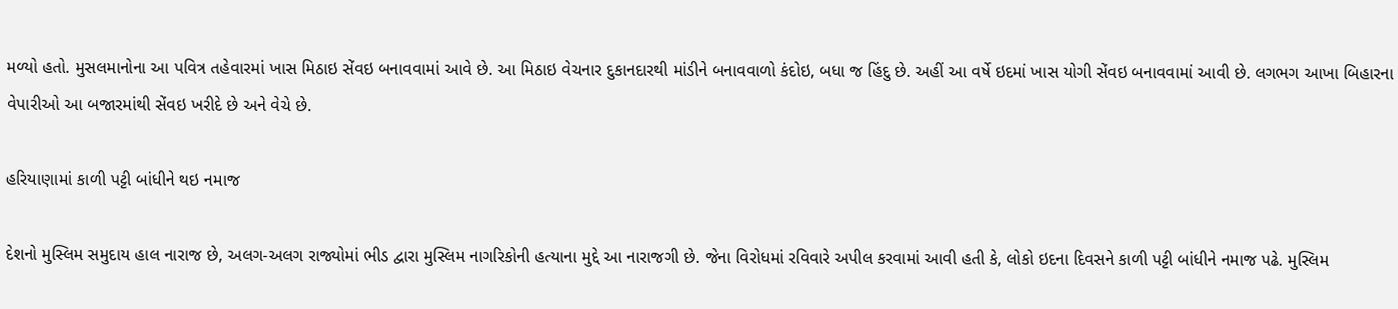મળ્યો હતો. મુસલમાનોના આ પવિત્ર તહેવારમાં ખાસ મિઠાઇ સેંવઇ બનાવવામાં આવે છે. આ મિઠાઇ વેચનાર દુકાનદારથી માંડીને બનાવવાળો કંદોઇ, બધા જ હિંદુ છે. અહીં આ વર્ષે ઇદમાં ખાસ યોગી સેંવઇ બનાવવામાં આવી છે. લગભગ આખા બિહારના વેપારીઓ આ બજારમાંથી સેંવઇ ખરીદે છે અને વેચે છે.

હરિયાણામાં કાળી પટ્ટી બાંધીને થઇ નમાજ

દેશનો મુસ્લિમ સમુદાય હાલ નારાજ છે, અલગ-અલગ રાજ્યોમાં ભીડ દ્વારા મુસ્લિમ નાગરિકોની હત્યાના મુદ્દે આ નારાજગી છે. જેના વિરોધમાં રવિવારે અપીલ કરવામાં આવી હતી કે, લોકો ઇદના દિવસને કાળી પટ્ટી બાંધીને નમાજ પઢે. મુસ્લિમ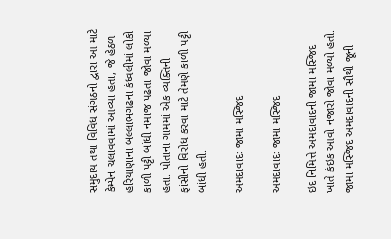સમુદાય તથા વિવિધ સંગઠનો દ્વારા આ માટે કેમ્પેન ચલાવવામાં આવ્યા હતા, જે હેઠળ હરિયાણાના બલ્લાભગઢના કંધ્વલીમાં લોકો કાળી પટ્ટી બાંધી નમાજ પઢતા જોવા મળ્યા હતા. પોતાના ગામમાં એક વ્યક્તિની ફાંસીનો વિરોધ કરવા માટે તેમણે કાળી પટ્ટી બાંધી હતી.

અમદાવાદઃ જામા મસ્જિદ

અમદાવાદઃ જામા મસ્જિદ

ઇદ નિમિત્તે અમદાવાદની જામા મસ્જિદ ખાતે કંઇક આવો નજારો જોવા મળ્યો હતો. જામા મસ્જિદ અમદાવાદની સૌથી જૂની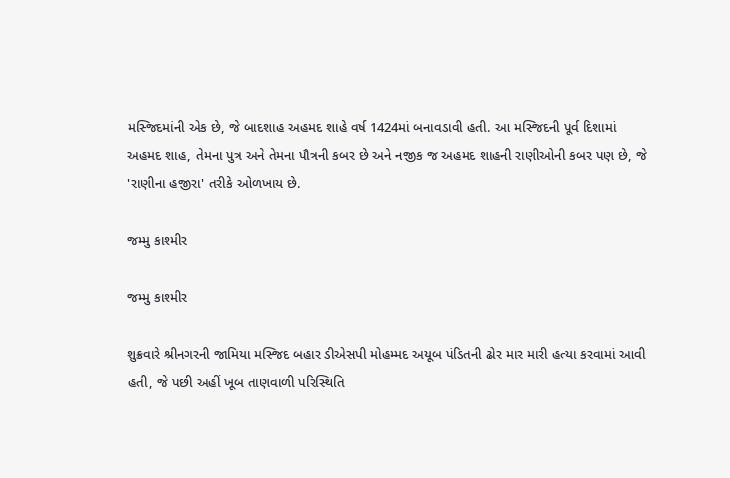મસ્જિદમાંની એક છે, જે બાદશાહ અહમદ શાહે વર્ષ 1424માં બનાવડાવી હતી. આ મસ્જિદની પૂર્વ દિશામાં અહમદ શાહ, તેમના પુત્ર અને તેમના પૌત્રની કબર છે અને નજીક જ અહમદ શાહની રાણીઓની કબર પણ છે, જે 'રાણીના હજીરા' તરીકે ઓળખાય છે.

જમ્મુ કાશ્મીર

જમ્મુ કાશ્મીર

શુક્રવારે શ્રીનગરની જામિયા મસ્જિદ બહાર ડીએસપી મોહમ્મદ અયૂબ પંડિતની ઢોર માર મારી હત્યા કરવામાં આવી હતી, જે પછી અહીં ખૂબ તાણવાળી પરિસ્થિતિ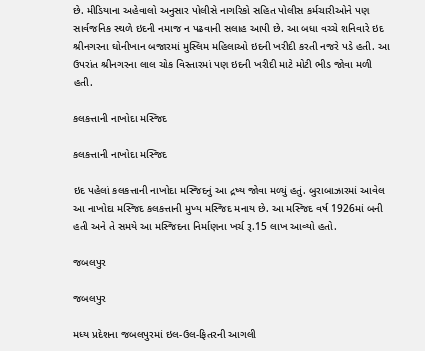છે. મીડિયાના અહેવાલો અનુસાર પોલીસે નાગરિકો સહિત પોલીસ કર્મચારીઓને પણ સાર્વજનિક સ્થળે ઇદની નમાજ ન પઢવાની સલાહ આપી છે. આ બધા વચ્ચે શનિવારે ઇદ શ્રીનગરના ઘોનીખાન બજારમાં મુસ્લિમ મહિલાઓ ઇદની ખરીદી કરતી નજરે પડે હતી. આ ઉપરાંત શ્રીનગરના લાલ ચોક વિસ્તારમાં પણ ઇદની ખરીદી માટે મોટી ભીડ જોવા મળી હતી.

કલકત્તાની નાખોદા મસ્જિદ

કલકત્તાની નાખોદા મસ્જિદ

ઇદ પહેલાં કલકત્તાની નાખોદા મસ્જિદનું આ દ્રષ્ય જોવા મળ્યું હતું. બુરાબાઝારમાં આવેલ આ નાખોદા મસ્જિદ કલકત્તાની મુખ્ય મસ્જિદ મનાય છે. આ મસ્જિદ વર્ષ 1926માં બની હતી અને તે સમયે આ મસ્જિદના નિર્માણના ખર્ચ રૂ.15 લાખ આવ્યો હતો.

જબલપુર

જબલપુર

મધ્ય પ્રદેશના જબલપુરમાં ઇલ-ઉલ-ફિતરની આગલી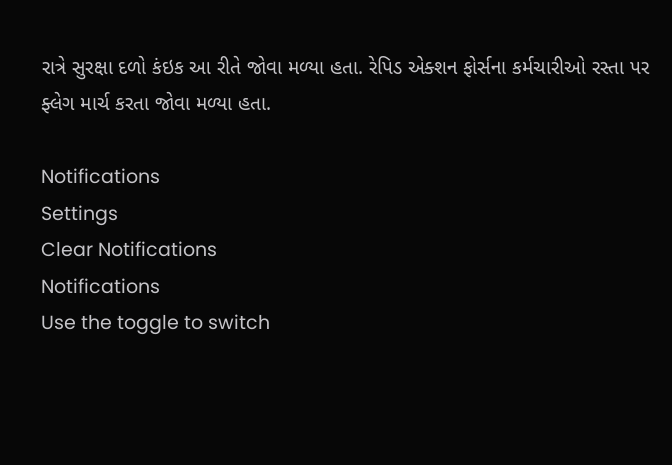રાત્રે સુરક્ષા દળો કંઇક આ રીતે જોવા મળ્યા હતા. રેપિડ એક્શન ફોર્સના કર્મચારીઓ રસ્તા પર ફ્લેગ માર્ચ કરતા જોવા મળ્યા હતા.

Notifications
Settings
Clear Notifications
Notifications
Use the toggle to switch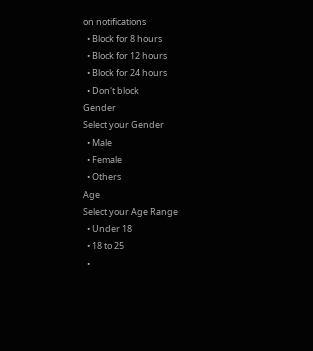on notifications
  • Block for 8 hours
  • Block for 12 hours
  • Block for 24 hours
  • Don't block
Gender
Select your Gender
  • Male
  • Female
  • Others
Age
Select your Age Range
  • Under 18
  • 18 to 25
  •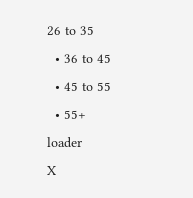26 to 35
  • 36 to 45
  • 45 to 55
  • 55+
loader
X